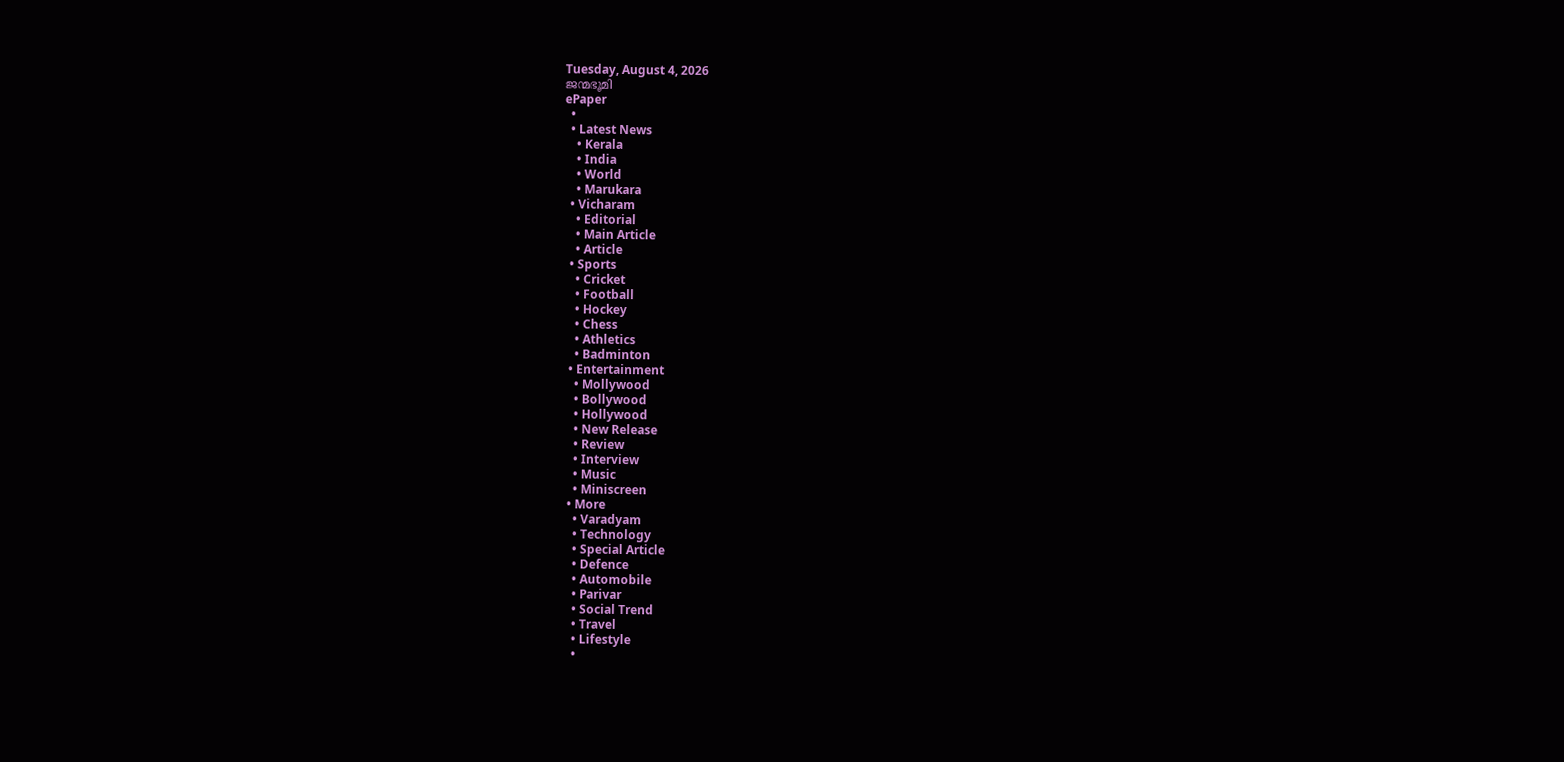Tuesday, August 4, 2026
ജന്മഭൂമി
ePaper
  •
  • Latest News
    • Kerala
    • India
    • World
    • Marukara
  • Vicharam
    • Editorial
    • Main Article
    • Article
  • Sports
    • Cricket
    • Football
    • Hockey
    • Chess
    • Athletics
    • Badminton
  • Entertainment
    • Mollywood
    • Bollywood
    • Hollywood
    • New Release
    • Review
    • Interview
    • Music
    • Miniscreen
  • More
    • Varadyam
    • Technology
    • Special Article
    • Defence
    • Automobile
    • Parivar
    • Social Trend
    • Travel
    • Lifestyle
    •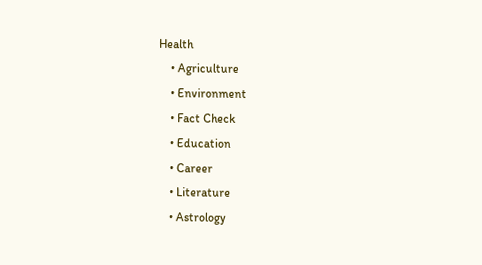Health
    • Agriculture
    • Environment
    • Fact Check
    • Education
    • Career
    • Literature
    • Astrology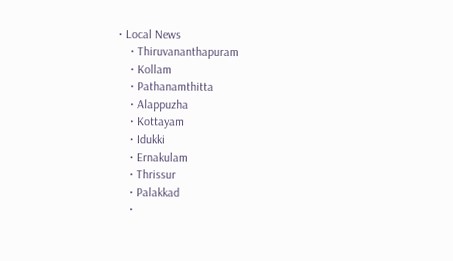• Local News
    • Thiruvananthapuram
    • Kollam
    • Pathanamthitta
    • Alappuzha
    • Kottayam
    • Idukki
    • Ernakulam
    • Thrissur
    • Palakkad
    •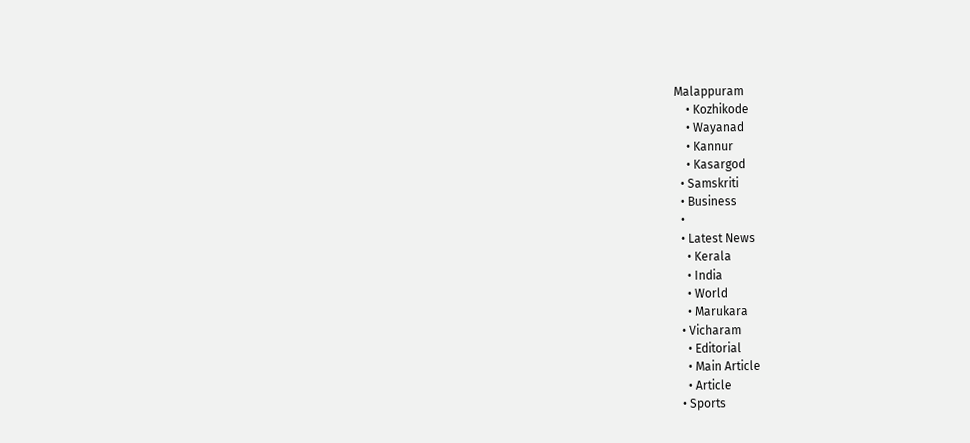Malappuram
    • Kozhikode
    • Wayanad
    • Kannur
    • Kasargod
  • Samskriti
  • Business
  •
  • Latest News
    • Kerala
    • India
    • World
    • Marukara
  • Vicharam
    • Editorial
    • Main Article
    • Article
  • Sports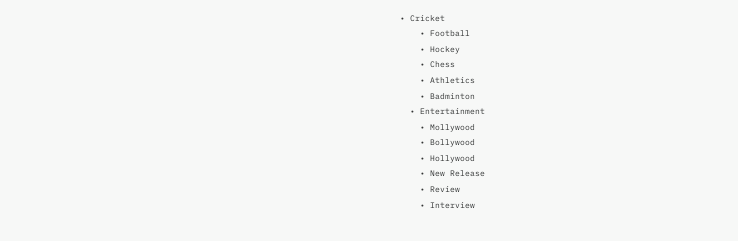• Cricket
    • Football
    • Hockey
    • Chess
    • Athletics
    • Badminton
  • Entertainment
    • Mollywood
    • Bollywood
    • Hollywood
    • New Release
    • Review
    • Interview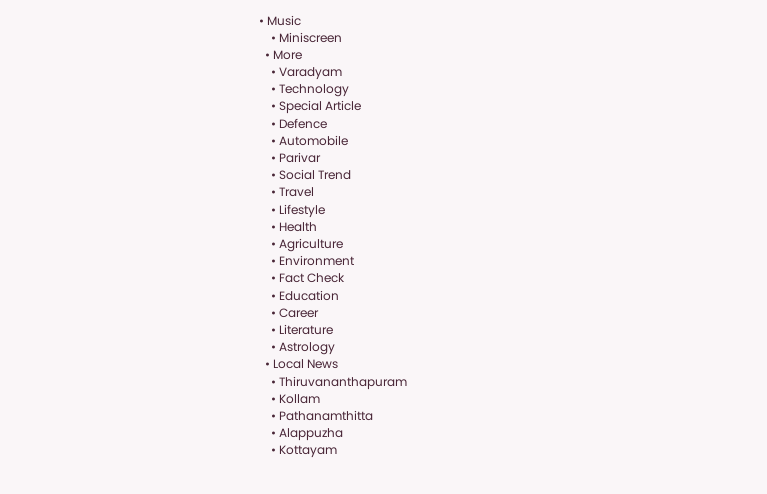• Music
    • Miniscreen
  • More
    • Varadyam
    • Technology
    • Special Article
    • Defence
    • Automobile
    • Parivar
    • Social Trend
    • Travel
    • Lifestyle
    • Health
    • Agriculture
    • Environment
    • Fact Check
    • Education
    • Career
    • Literature
    • Astrology
  • Local News
    • Thiruvananthapuram
    • Kollam
    • Pathanamthitta
    • Alappuzha
    • Kottayam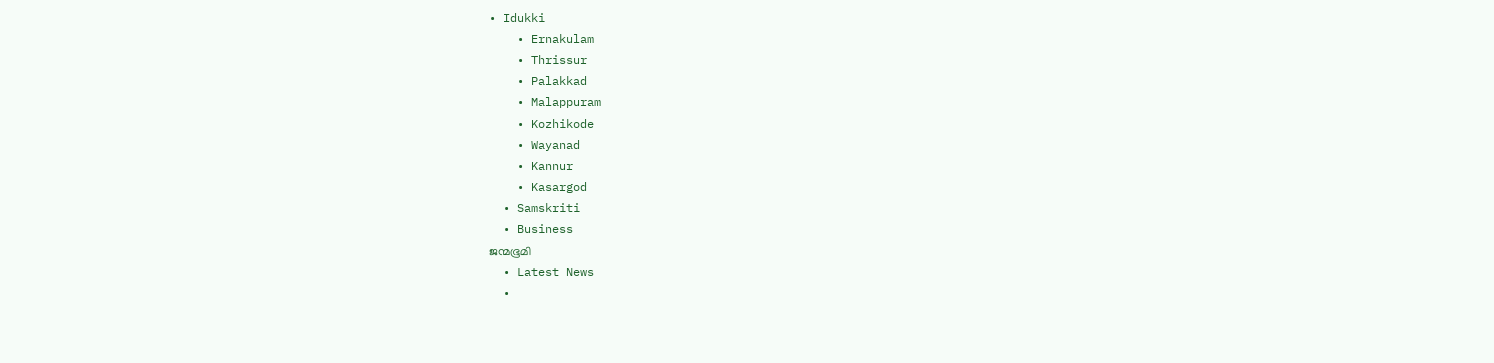• Idukki
    • Ernakulam
    • Thrissur
    • Palakkad
    • Malappuram
    • Kozhikode
    • Wayanad
    • Kannur
    • Kasargod
  • Samskriti
  • Business
ജന്മഭൂമി
  • Latest News
  •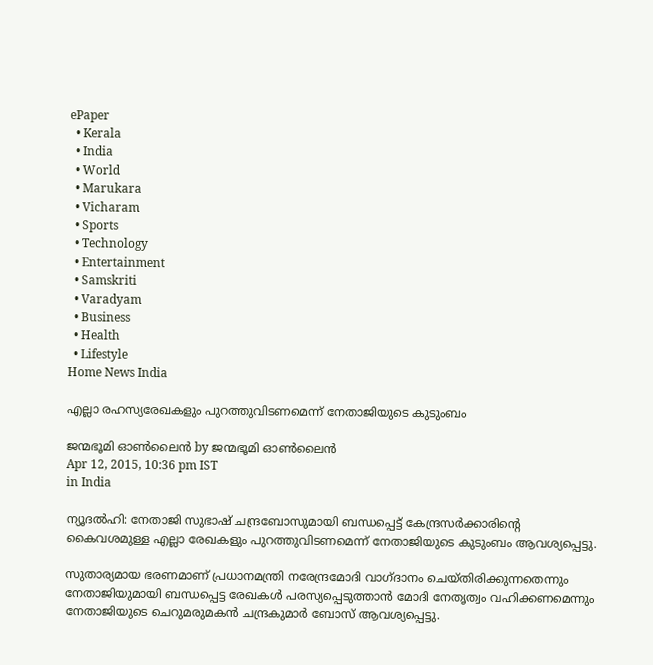ePaper
  • Kerala
  • India
  • World
  • Marukara
  • Vicharam
  • Sports
  • Technology
  • Entertainment
  • Samskriti
  • Varadyam
  • Business
  • Health
  • Lifestyle
Home News India

എല്ലാ രഹസ്യരേഖകളും പുറത്തുവിടണമെന്ന് നേതാജിയുടെ കുടുംബം

ജന്മഭൂമി ഓണ്‍ലൈന്‍ by ജന്മഭൂമി ഓണ്‍ലൈന്‍
Apr 12, 2015, 10:36 pm IST
in India

ന്യൂദല്‍ഹി: നേതാജി സുഭാഷ് ചന്ദ്രബോസുമായി ബന്ധപ്പെട്ട് കേന്ദ്രസര്‍ക്കാരിന്റെ കൈവശമുള്ള എല്ലാ രേഖകളും പുറത്തുവിടണമെന്ന് നേതാജിയുടെ കുടുംബം ആവശ്യപ്പെട്ടു.

സുതാര്യമായ ഭരണമാണ് പ്രധാനമന്ത്രി നരേന്ദ്രമോദി വാഗ്ദാനം ചെയ്തിരിക്കുന്നതെന്നും നേതാജിയുമായി ബന്ധപ്പെട്ട രേഖകള്‍ പരസ്യപ്പെടുത്താന്‍ മോദി നേതൃത്വം വഹിക്കണമെന്നും നേതാജിയുടെ ചെറുമരുമകന്‍ ചന്ദ്രകുമാര്‍ ബോസ് ആവശ്യപ്പെട്ടു.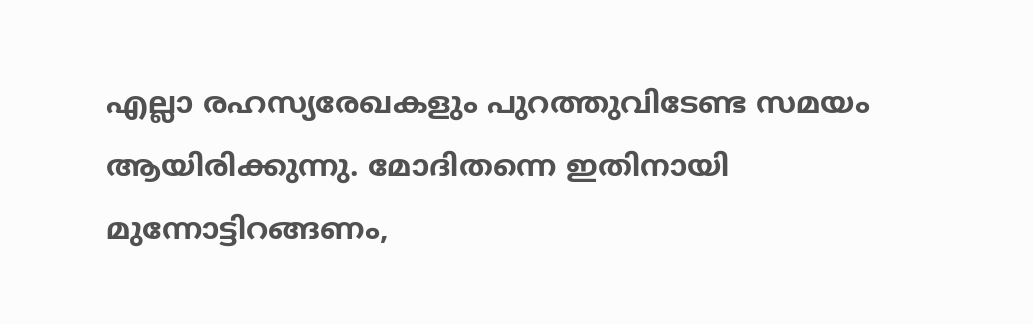എല്ലാ രഹസ്യരേഖകളും പുറത്തുവിടേണ്ട സമയം ആയിരിക്കുന്നു. മോദിതന്നെ ഇതിനായി മുന്നോട്ടിറങ്ങണം,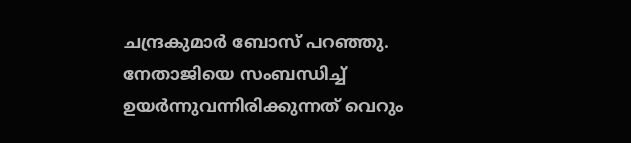ചന്ദ്രകുമാര്‍ ബോസ് പറഞ്ഞു. നേതാജിയെ സംബന്ധിച്ച് ഉയര്‍ന്നുവന്നിരിക്കുന്നത് വെറും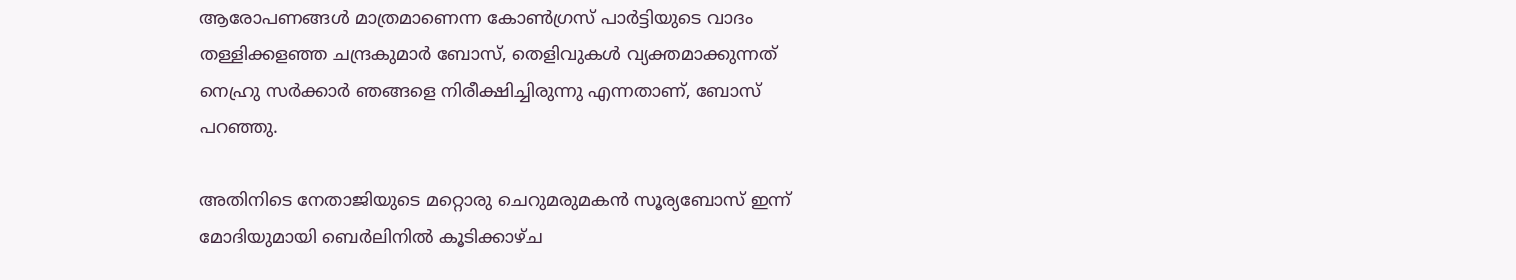ആരോപണങ്ങള്‍ മാത്രമാണെന്ന കോണ്‍ഗ്രസ് പാര്‍ട്ടിയുടെ വാദം തള്ളിക്കളഞ്ഞ ചന്ദ്രകുമാര്‍ ബോസ്, തെളിവുകള്‍ വ്യക്തമാക്കുന്നത് നെഹ്രു സര്‍ക്കാര്‍ ഞങ്ങളെ നിരീക്ഷിച്ചിരുന്നു എന്നതാണ്, ബോസ് പറഞ്ഞു.

അതിനിടെ നേതാജിയുടെ മറ്റൊരു ചെറുമരുമകന്‍ സൂര്യബോസ് ഇന്ന് മോദിയുമായി ബെര്‍ലിനില്‍ കൂടിക്കാഴ്ച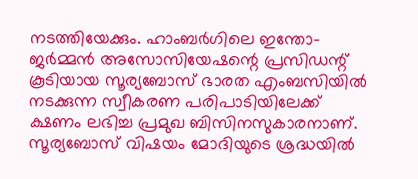നടത്തിയേക്കും. ഹാംബര്‍ഗിലെ ഇന്തോ-ജര്‍മ്മന്‍ അസോസിയേഷന്റെ പ്രസിഡന്റ് കൂടിയായ സൂര്യബോസ് ഭാരത എംബസിയില്‍ നടക്കുന്ന സ്വീകരണ പരിപാടിയിലേക്ക് ക്ഷണം ലഭിച്ച പ്രമുഖ ബിസിനസുകാരനാണ്. സൂര്യബോസ് വിഷയം മോദിയുടെ ശ്രദ്ധയില്‍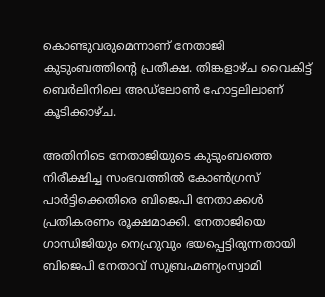കൊണ്ടുവരുമെന്നാണ് നേതാജി കുടുംബത്തിന്റെ പ്രതീക്ഷ. തിങ്കളാഴ്ച വൈകിട്ട് ബെര്‍ലിനിലെ അഡ്‌ലോണ്‍ ഹോട്ടലിലാണ് കൂടിക്കാഴ്ച.

അതിനിടെ നേതാജിയുടെ കുടുംബത്തെ നിരീക്ഷിച്ച സംഭവത്തില്‍ കോണ്‍ഗ്രസ് പാര്‍ട്ടിക്കെതിരെ ബിജെപി നേതാക്കള്‍ പ്രതികരണം രൂക്ഷമാക്കി. നേതാജിയെ ഗാന്ധിജിയും നെഹ്രുവും ഭയപ്പെട്ടിരുന്നതായി ബിജെപി നേതാവ് സുബ്രഹ്മണ്യംസ്വാമി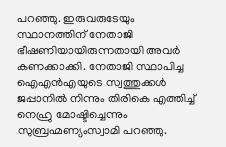പറഞ്ഞു. ഇരുവരുടേയും സ്ഥാനത്തിന് നേതാജി ഭീഷണിയായിരുന്നതായി അവര്‍ കണക്കാക്കി. നേതാജി സ്ഥാപിച്ച ഐഎന്‍എയുടെ സ്വത്തുക്കള്‍ ജപ്പാനില്‍ നിന്നും തിരികെ എത്തിച്ച് നെഹ്രു മോഷ്ടിച്ചെന്നും സുബ്രഹ്മണ്യംസ്വാമി പറഞ്ഞു.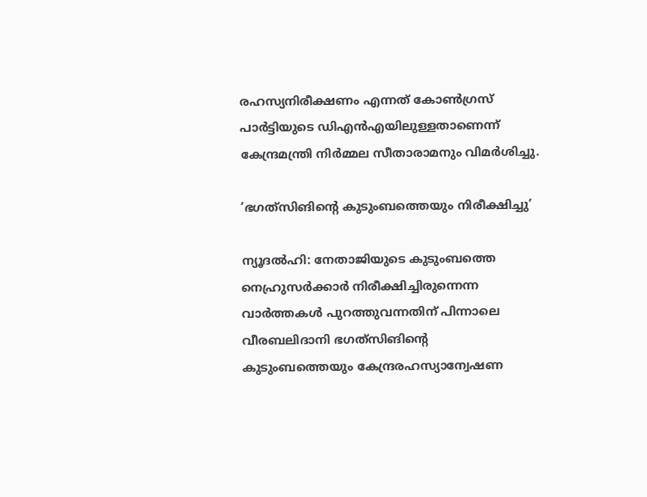രഹസ്യനിരീക്ഷണം എന്നത് കോണ്‍ഗ്രസ് പാര്‍ട്ടിയുടെ ഡിഎന്‍എയിലുള്ളതാണെന്ന് കേന്ദ്രമന്ത്രി നിര്‍മ്മല സീതാരാമനും വിമര്‍ശിച്ചു.

‘ഭഗത്‌സിങിന്റെ കുടുംബത്തെയും നിരീക്ഷിച്ചു’

ന്യൂദല്‍ഹി: നേതാജിയുടെ കുടുംബത്തെ നെഹ്രുസര്‍ക്കാര്‍ നിരീക്ഷിച്ചിരുന്നെന്ന വാര്‍ത്തകള്‍ പുറത്തുവന്നതിന് പിന്നാലെ വീരബലിദാനി ഭഗത്‌സിങിന്റെ കുടുംബത്തെയും കേന്ദ്രരഹസ്യാന്വേഷണ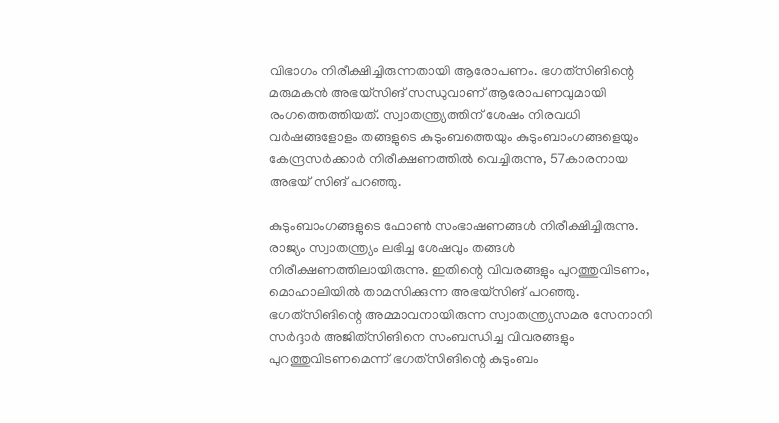വിഭാഗം നിരീക്ഷിച്ചിരുന്നതായി ആരോപണം. ഭഗത്‌സിങിന്റെ മരുമകന്‍ അഭയ്‌സിങ് സന്ധുവാണ് ആരോപണവുമായി രംഗത്തെത്തിയത്. സ്വാതന്ത്ര്യത്തിന് ശേഷം നിരവധി വര്‍ഷങ്ങളോളം തങ്ങളുടെ കുടുംബത്തെയും കുടുംബാംഗങ്ങളെയും കേന്ദ്രസര്‍ക്കാര്‍ നിരീക്ഷണത്തില്‍ വെച്ചിരുന്നു, 57കാരനായ അഭയ് സിങ് പറഞ്ഞു.

കുടുംബാംഗങ്ങളുടെ ഫോണ്‍ സംഭാഷണങ്ങള്‍ നിരീക്ഷിച്ചിരുന്നു. രാജ്യം സ്വാതന്ത്ര്യം ലഭിച്ച ശേഷവും തങ്ങള്‍ നിരീക്ഷണത്തിലായിരുന്നു. ഇതിന്റെ വിവരങ്ങളും പുറത്തുവിടണം, മൊഹാലിയില്‍ താമസിക്കുന്ന അഭയ്‌സിങ് പറഞ്ഞു. ഭഗത്‌സിങിന്റെ അമ്മാവനായിരുന്ന സ്വാതന്ത്ര്യസമര സേനാനി സര്‍ദ്ദാര്‍ അജിത്‌സിങിനെ സംബന്ധിച്ച വിവരങ്ങളും പുറത്തുവിടണമെന്ന് ഭഗത്‌സിങിന്റെ കുടുംബം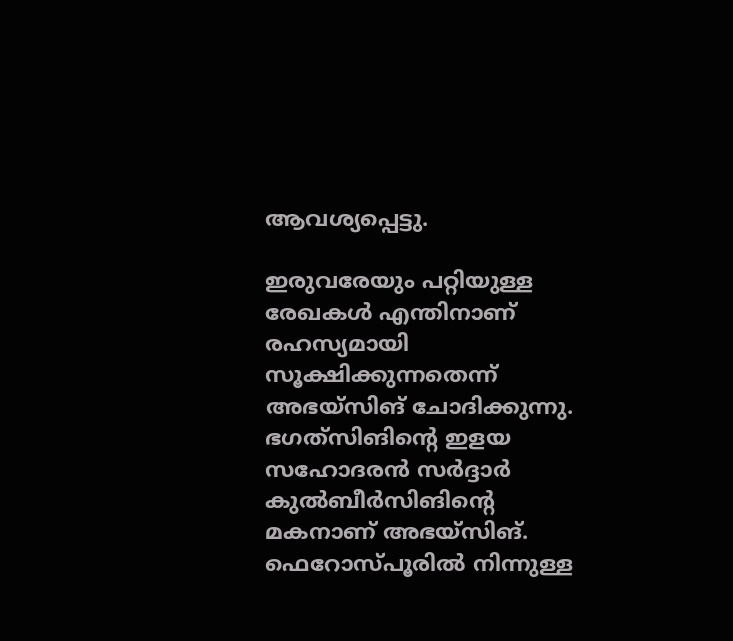ആവശ്യപ്പെട്ടു.

ഇരുവരേയും പറ്റിയുള്ള രേഖകള്‍ എന്തിനാണ് രഹസ്യമായി സൂക്ഷിക്കുന്നതെന്ന് അഭയ്‌സിങ് ചോദിക്കുന്നു. ഭഗത്‌സിങിന്റെ ഇളയ സഹോദരന്‍ സര്‍ദ്ദാര്‍ കുല്‍ബീര്‍സിങിന്റെ മകനാണ് അഭയ്‌സിങ്. ഫെറോസ്പൂരില്‍ നിന്നുള്ള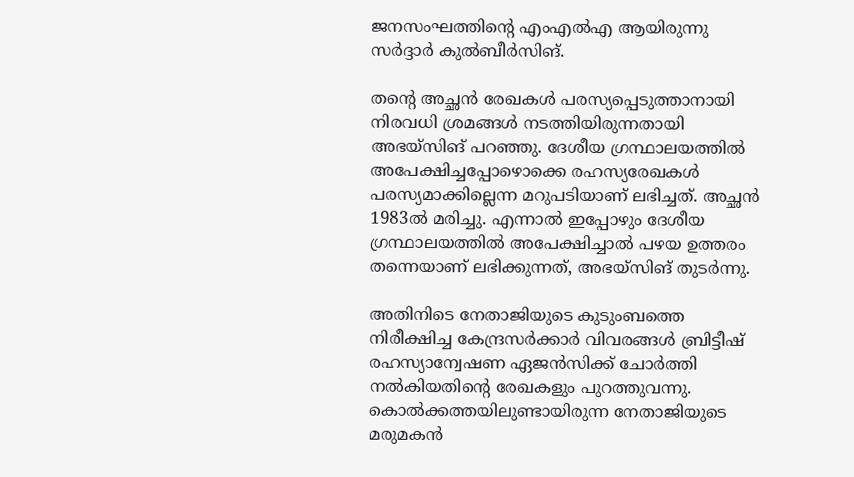ജനസംഘത്തിന്റെ എംഎല്‍എ ആയിരുന്നു സര്‍ദ്ദാര്‍ കുല്‍ബീര്‍സിങ്.

തന്റെ അച്ഛന്‍ രേഖകള്‍ പരസ്യപ്പെടുത്താനായി നിരവധി ശ്രമങ്ങള്‍ നടത്തിയിരുന്നതായി അഭയ്‌സിങ് പറഞ്ഞു. ദേശീയ ഗ്രന്ഥാലയത്തില്‍ അപേക്ഷിച്ചപ്പോഴൊക്കെ രഹസ്യരേഖകള്‍ പരസ്യമാക്കില്ലെന്ന മറുപടിയാണ് ലഭിച്ചത്. അച്ഛന്‍ 1983ല്‍ മരിച്ചു. എന്നാല്‍ ഇപ്പോഴും ദേശീയ ഗ്രന്ഥാലയത്തില്‍ അപേക്ഷിച്ചാല്‍ പഴയ ഉത്തരം തന്നെയാണ് ലഭിക്കുന്നത്, അഭയ്‌സിങ് തുടര്‍ന്നു.

അതിനിടെ നേതാജിയുടെ കുടുംബത്തെ നിരീക്ഷിച്ച കേന്ദ്രസര്‍ക്കാര്‍ വിവരങ്ങള്‍ ബ്രിട്ടീഷ് രഹസ്യാന്വേഷണ ഏജന്‍സിക്ക് ചോര്‍ത്തി നല്‍കിയതിന്റെ രേഖകളും പുറത്തുവന്നു. കൊല്‍ക്കത്തയിലുണ്ടായിരുന്ന നേതാജിയുടെ മരുമകന്‍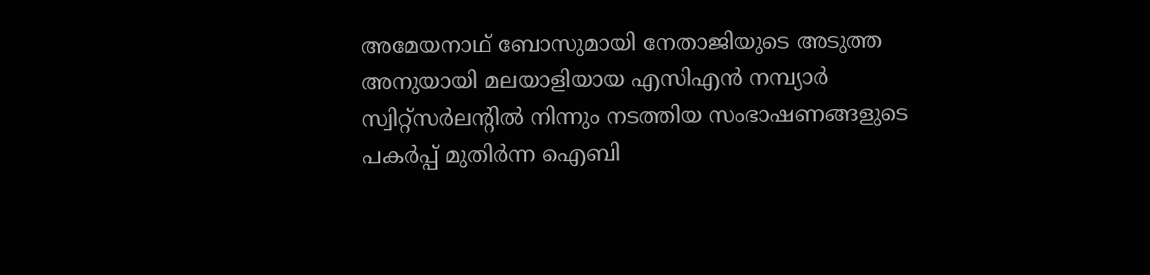അമേയനാഥ് ബോസുമായി നേതാജിയുടെ അടുത്ത അനുയായി മലയാളിയായ എസിഎന്‍ നമ്പ്യാര്‍ സ്വിറ്റ്‌സര്‍ലന്റില്‍ നിന്നും നടത്തിയ സംഭാഷണങ്ങളുടെ പകര്‍പ്പ് മുതിര്‍ന്ന ഐബി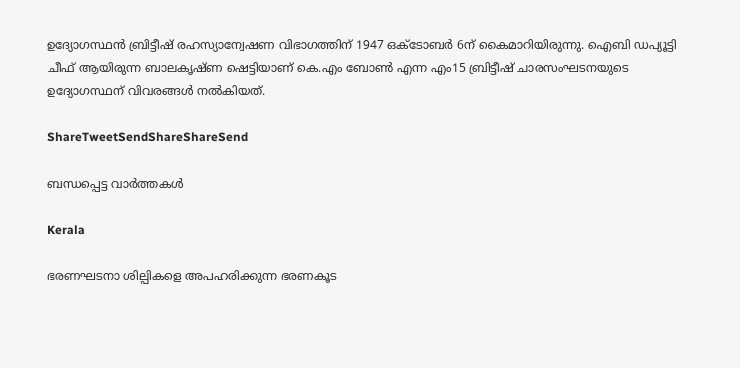ഉദ്യോഗസ്ഥന്‍ ബ്രിട്ടീഷ് രഹസ്യാന്വേഷണ വിഭാഗത്തിന് 1947 ഒക്‌ടോബര്‍ 6ന് കൈമാറിയിരുന്നു. ഐബി ഡപ്യൂട്ടി ചീഫ് ആയിരുന്ന ബാലകൃഷ്ണ ഷെട്ടിയാണ് കെ.എം ബോണ്‍ എന്ന എം15 ബ്രിട്ടീഷ് ചാരസംഘടനയുടെ ഉദ്യോഗസ്ഥന് വിവരങ്ങള്‍ നല്‍കിയത്.

ShareTweetSendShareShareSend

ബന്ധപ്പെട്ട വാര്‍ത്തകള്‍

Kerala

ഭരണഘടനാ ശില്പികളെ അപഹരിക്കുന്ന ഭരണകൂട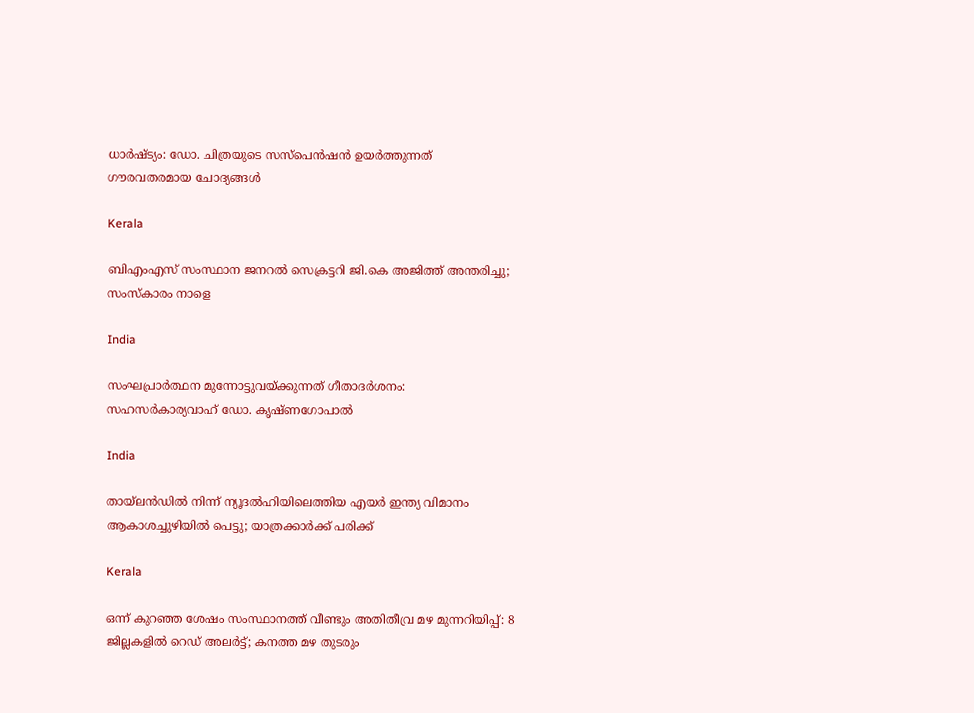ധാർഷ്ട്യം: ഡോ. ചിത്രയുടെ സസ്പെൻഷൻ ഉയർത്തുന്നത് ഗൗരവതരമായ ചോദ്യങ്ങൾ

Kerala

ബിഎംഎസ് സംസ്ഥാന ജനറൽ സെക്രട്ടറി ജി.കെ അജിത്ത് അന്തരിച്ചു; സംസ്കാരം നാളെ

India

സംഘപ്രാര്‍ത്ഥന മുന്നോട്ടുവയ്‌ക്കുന്നത് ഗീതാദര്‍ശനം: സഹസര്‍കാര്യവാഹ് ഡോ. കൃഷ്ണഗോപാല്‍

India

തായ്‌ലൻഡിൽ നിന്ന് ന്യൂദൽഹിയിലെത്തിയ എയർ ഇന്ത്യ വിമാനം ആകാശച്ചുഴിയിൽ പെട്ടു; യാത്രക്കാർക്ക് പരിക്ക്

Kerala

ഒന്ന് കുറഞ്ഞ ശേഷം സംസ്ഥാനത്ത് വീണ്ടും അതിതീവ്ര മഴ മുന്നറിയിപ്പ്: 8 ജില്ലകളിൽ റെഡ് അലർട്ട്; കനത്ത മഴ തുടരും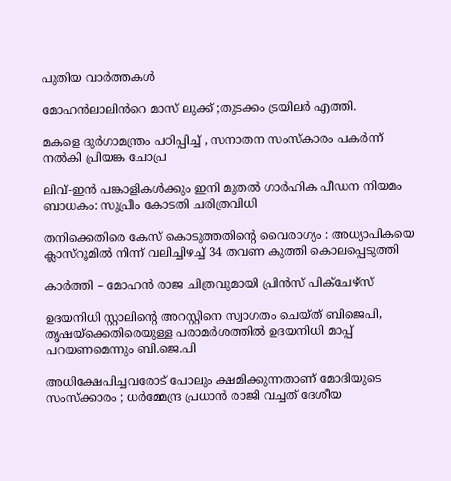പുതിയ വാര്‍ത്തകള്‍

മോഹൻലാലിൻറെ മാസ് ലുക്ക് ;തുടക്കം ട്രയിലർ എത്തി.

മകളെ ദുർഗാമന്ത്രം പഠിപ്പിച്ച് , സനാതന സംസ്കാരം പകർന്ന് നൽകി പ്രിയങ്ക ചോപ്ര

ലിവ്-ഇൻ പങ്കാളികൾക്കും ഇനി മുതൽ ഗാർഹിക പീഡന നിയമം ബാധകം: സുപ്രീം കോടതി ചരിത്രവിധി

തനിക്കെതിരെ കേസ് കൊടുത്തതിന്റെ വൈരാഗ്യം : അധ്യാപികയെ ക്ലാസ്‌റൂമിൽ നിന്ന് വലിച്ചിഴച്ച് 34 തവണ കുത്തി കൊലപ്പെടുത്തി

കാർത്തി – മോഹൻ രാജ ചിത്രവുമായി പ്രിൻസ് പിക്ചേഴ്സ്

ഉദയനിധി സ്റ്റാലിന്റെ അറസ്റ്റിനെ സ്വാഗതം ചെയ്ത് ബിജെപി, തൃഷയ്‌ക്കെതിരെയുള്ള പരാമർശത്തിൽ ഉദയനിധി മാപ്പ് പറയണമെന്നും ബി.ജെ.പി

അധിക്ഷേപിച്ചവരോട് പോലും ക്ഷമിക്കുന്നതാണ് മോദിയുടെ സംസ്ക്കാരം ; ധർമ്മേന്ദ്ര പ്രധാൻ രാജി വച്ചത് ദേശീയ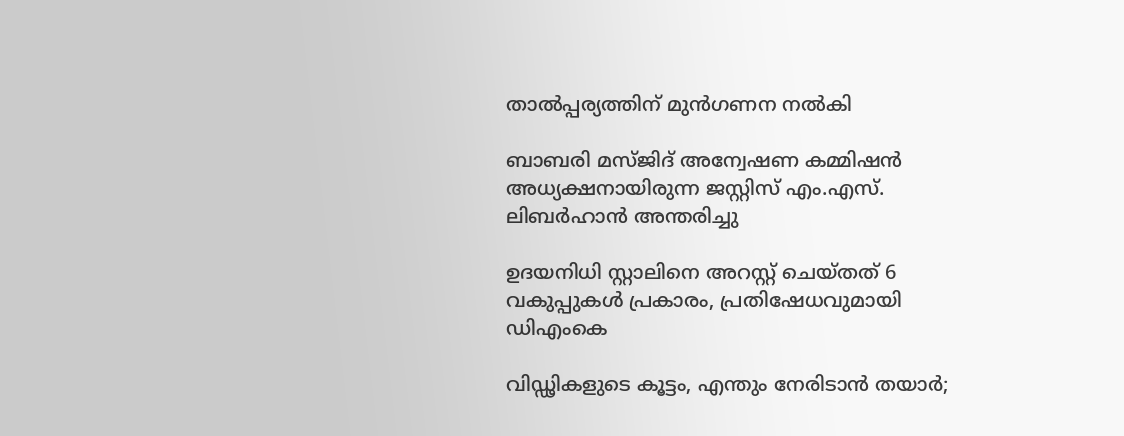താൽപ്പര്യത്തിന് മുൻഗണന നൽകി

ബാബരി മസ്ജിദ് അന്വേഷണ കമ്മിഷൻ അധ്യക്ഷനായിരുന്ന ജസ്റ്റിസ് എം.എസ്. ലിബർഹാൻ അന്തരിച്ചു

ഉദയനിധി സ്റ്റാലിനെ അറസ്റ്റ് ചെയ്തത് 6 വകുപ്പുകൾ പ്രകാരം, പ്രതിഷേധവുമായി ഡിഎംകെ

വിഡ്ഢികളുടെ കൂട്ടം, എന്തും നേരിടാൻ തയാർ;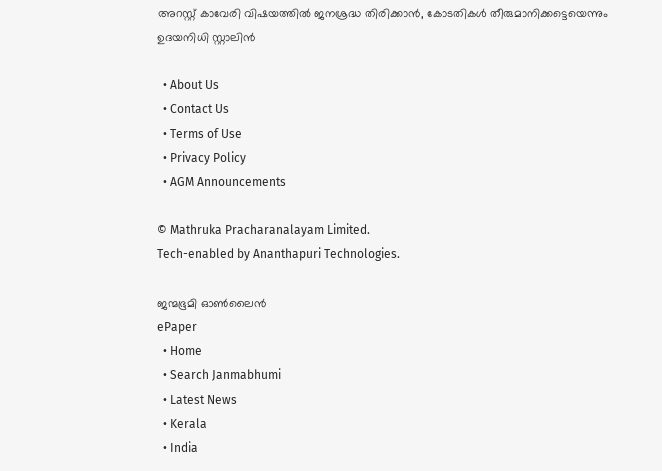അറസ്റ്റ് കാവേരി വിഷയത്തിൽ ജനശ്രദ്ധ തിരിക്കാൻ, കോടതികൾ തീരുമാനിക്കട്ടെയെന്നും ഉദയനിധി സ്റ്റാലിൻ

  • About Us
  • Contact Us
  • Terms of Use
  • Privacy Policy
  • AGM Announcements

© Mathruka Pracharanalayam Limited.
Tech-enabled by Ananthapuri Technologies.

ജന്മഭൂമി ഓണ്‍ലൈന്‍
ePaper
  • Home
  • Search Janmabhumi
  • Latest News
  • Kerala
  • India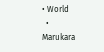• World
  • Marukara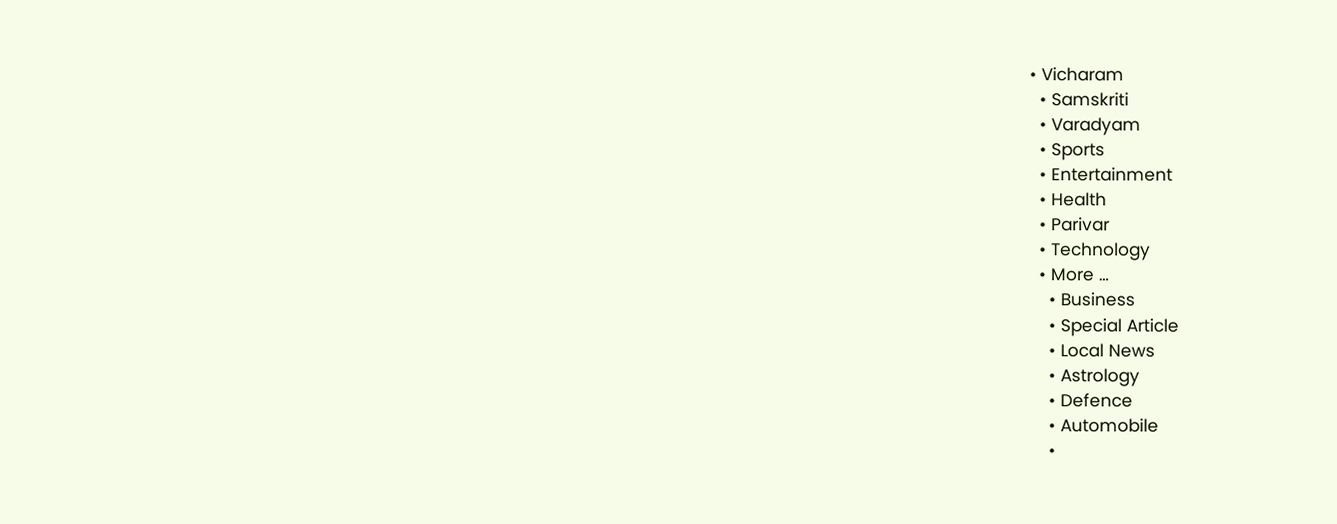• Vicharam
  • Samskriti
  • Varadyam
  • Sports
  • Entertainment
  • Health
  • Parivar
  • Technology
  • More …
    • Business
    • Special Article
    • Local News
    • Astrology
    • Defence
    • Automobile
    •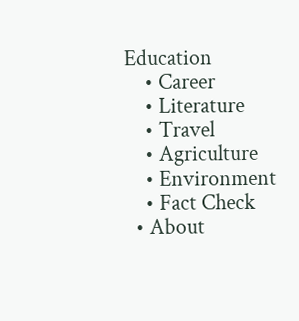Education
    • Career
    • Literature
    • Travel
    • Agriculture
    • Environment
    • Fact Check
  • About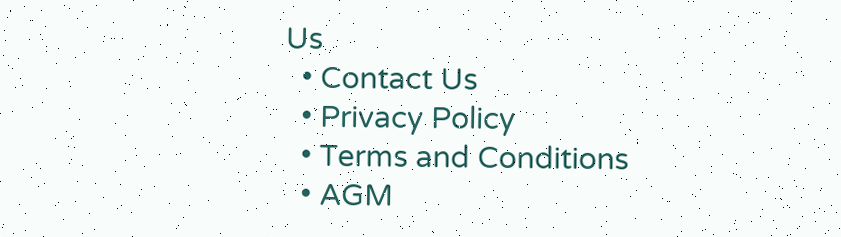Us
  • Contact Us
  • Privacy Policy
  • Terms and Conditions
  • AGM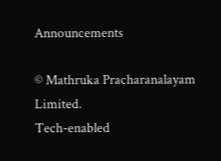Announcements

© Mathruka Pracharanalayam Limited.
Tech-enabled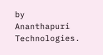by Ananthapuri Technologies.